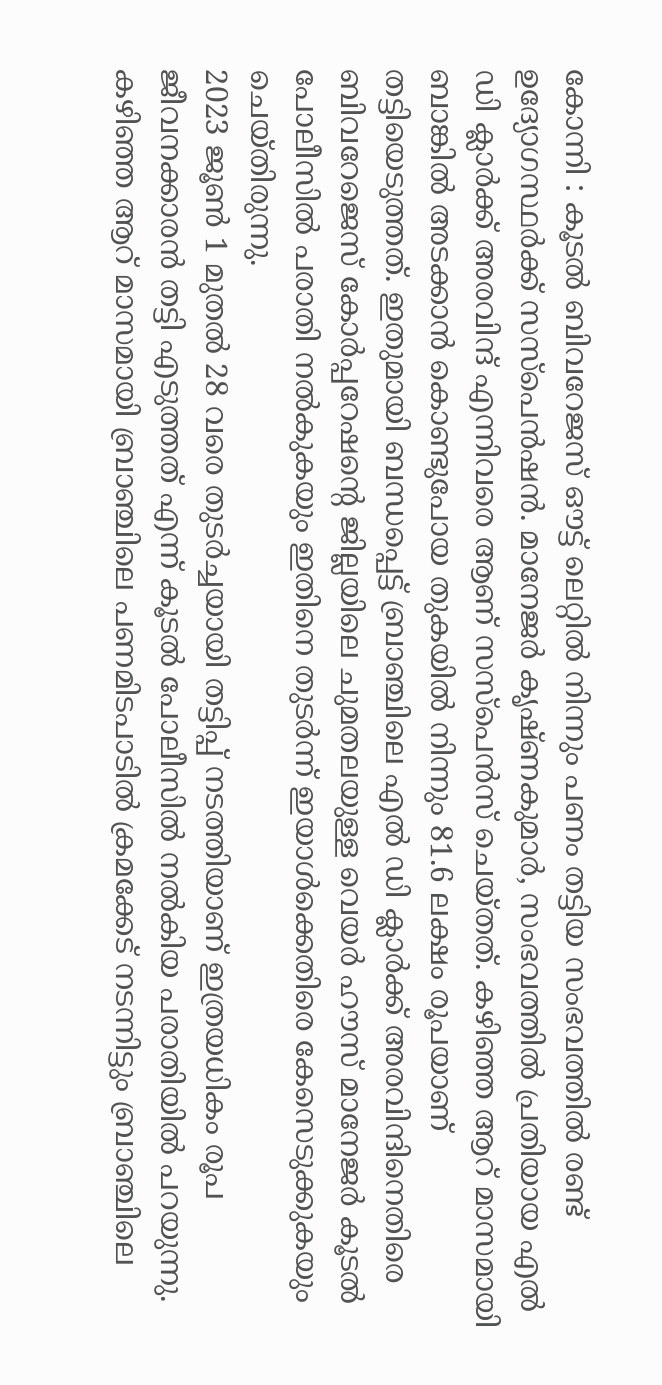കോന്നി : കൂടൽ ബിവറേജസ് ഔട്ട് ലെറ്റിൽ നിന്നും പണം തട്ടിയ സംഭവത്തിൽ രണ്ട് ഉദ്യോഗസ്ഥർക്ക് സസ്പെൻഷൻ. മാനേജർ കൃഷ്ണകുമാർ, സംഭവത്തിൽ പ്രതിയായ എൽ ഡി ക്ലാർക്ക് അരവിന്ദ് എന്നിവരെ ആണ് സസ്പെൻസ് ചെയ്തത്. കഴിഞ്ഞ ആറ് മാസമായി ബാങ്കിൽ അടക്കാൻ കൊണ്ടുപോയ തുകയിൽ നിന്നും 81.6 ലക്ഷം രൂപയാണ് തട്ടിയെടുത്തത്. ഇതുമായി ബന്ധപ്പെട്ട് ബ്രാഞ്ചിലെ എൽ ഡി ക്ലാർക്ക് അരവിന്ദിനെതിരെ ബിവറേജെസ് കോർപ്പറേഷന്റെ ജില്ലയിലെ ചുമതലയുള്ള വെയർ ഹൗസ് മാനേജർ കൂടൽ പോലീസിൽ പരാതി നൽകുകയും ഇതിനെ തുടർന്ന് ഇയാൾക്കെതിരെ കേസെടുക്കുകയും ചെയ്തിരുന്നു.
2023 ജൂൺ 1 മുതൽ 28 വരെ തുടർച്ചയായി തട്ടിപ്പ് നടത്തിയാണ് ഇത്രയധികം രൂപ ജീവനക്കാരൻ തട്ടി എടുത്തത് എന്ന് കൂടൽ പോലീസിൽ നൽകിയ പരാതിയിൽ പറയുന്നു. കഴിഞ്ഞ ആറ് മാസമായി ബ്രാഞ്ചിലെ പണമിടപാടിൽ ക്രമക്കേട് നടന്നിട്ടും ബ്രാഞ്ചിലെ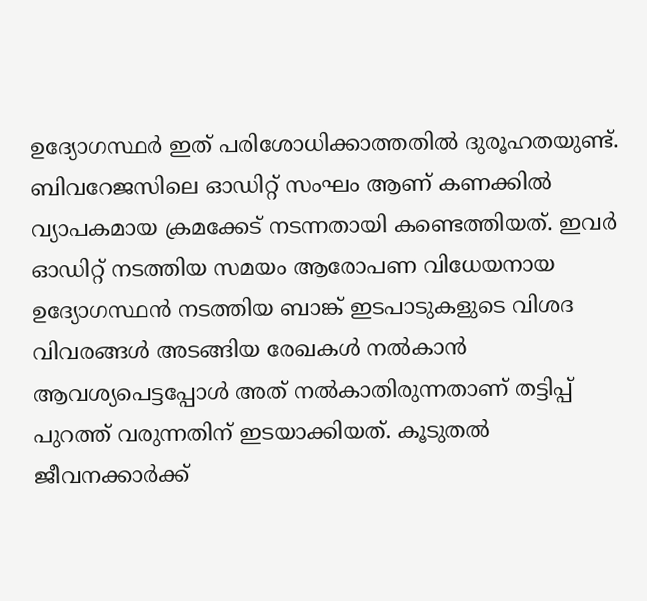ഉദ്യോഗസ്ഥർ ഇത് പരിശോധിക്കാത്തതിൽ ദുരൂഹതയുണ്ട്. ബിവറേജസിലെ ഓഡിറ്റ് സംഘം ആണ് കണക്കിൽ വ്യാപകമായ ക്രമക്കേട് നടന്നതായി കണ്ടെത്തിയത്. ഇവർ ഓഡിറ്റ് നടത്തിയ സമയം ആരോപണ വിധേയനായ ഉദ്യോഗസ്ഥൻ നടത്തിയ ബാങ്ക് ഇടപാടുകളുടെ വിശദ വിവരങ്ങൾ അടങ്ങിയ രേഖകൾ നൽകാൻ ആവശ്യപെട്ടപ്പോൾ അത് നൽകാതിരുന്നതാണ് തട്ടിപ്പ് പുറത്ത് വരുന്നതിന് ഇടയാക്കിയത്. കൂടുതൽ ജീവനക്കാർക്ക്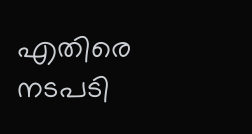എതിരെ നടപടി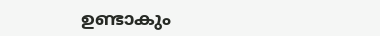ഉണ്ടാകും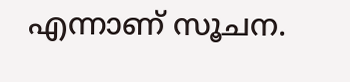എന്നാണ് സൂചന.